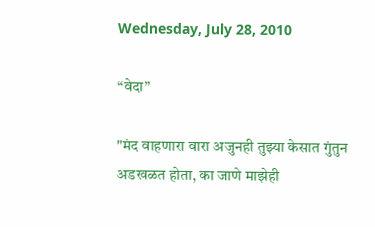Wednesday, July 28, 2010

“वेदा”

"मंद वाहणारा वारा अजुनही तुझ्या केसात गुंतुन अडखळत होता, का जाणे माझेही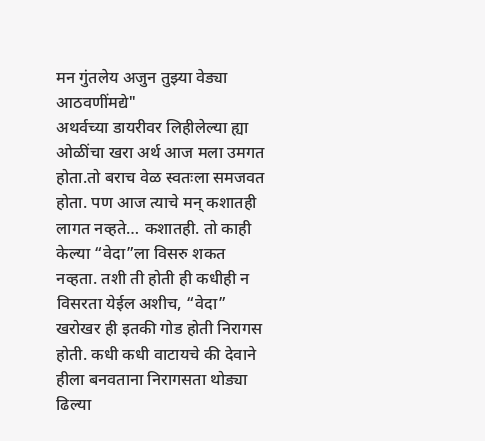मन गुंतलेय अजुन तुझ्या वेड्या आठवणींमद्ये"
अथर्वच्या डायरीवर लिहीलेल्या ह्या ओळींचा खरा अर्थ आज मला उमगत होता.तो बराच वेळ स्वतःला समजवत होता. पण आज त्याचे मन् कशातही लागत नव्हते… कशातही. तो काही केल्या “वेदा”ला विसरु शकत नव्हता. तशी ती होती ही कधीही न विसरता येईल अशीच, “वेदा” खरोखर ही इतकी गोड होती निरागस होती. कधी कधी वाटायचे की देवाने हीला बनवताना निरागसता थोड्या ढिल्या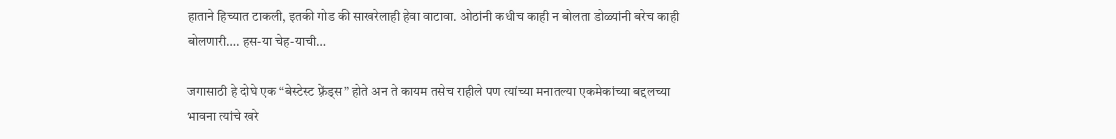हाताने हिच्यात टाकली, इतकी गोड की साखरेलाही हेवा वाटावा. ओठांनी कधीच काही न बोलता डोळ्यांनी बरेच काही बोलणारी…. हस-या चेह-याची…

जगासाठी हे दोघे एक “बेस्टेस्ट फ़्रेंड्स” होते अन ते कायम तसेच राहीले पण त्यांच्या मनातल्या एकमेकांच्या बद्दलच्या भावना त्यांचे खरे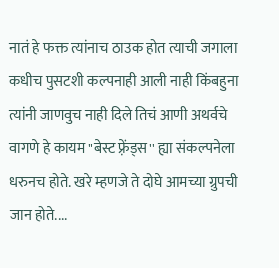नातं हे फक्त त्यांनाच ठाउक होत त्याची जगाला कधीच पुसटशी कल्पनाही आली नाही किंबहुना त्यांनी जाणवुच नाही दिले तिचं आणी अथर्वचे वागणे हे कायम "बेस्ट फ़्रेंड्स'' ह्या संकल्पनेला धरुनच होते. खरे म्हणजे ते दोघे आमच्या ग्रुपची जान होते....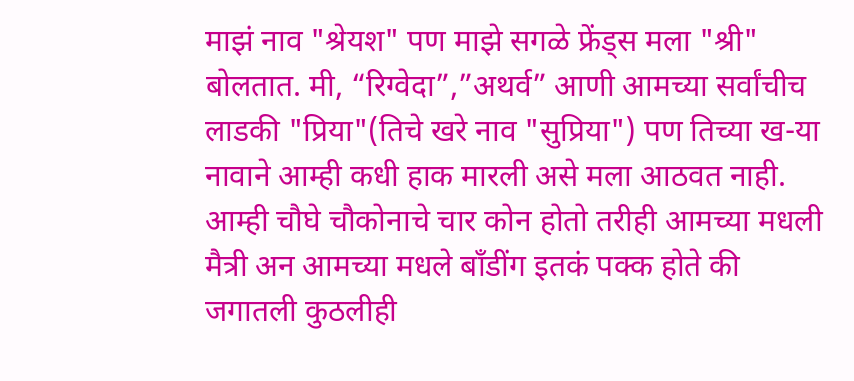माझं नाव "श्रेयश" पण माझे सगळे फ्रेंड्स मला "श्री" बोलतात. मी, “रिग्वेदा”,”अथर्व” आणी आमच्या सर्वांचीच लाडकी "प्रिया"(तिचे खरे नाव "सुप्रिया") पण तिच्या ख-या नावाने आम्ही कधी हाक मारली असे मला आठवत नाही. आम्ही चौघे चौकोनाचे चार कोन होतो तरीही आमच्या मधली मैत्री अन आमच्या मधले बॉंडींग इतकं पक्क होते की जगातली कुठलीही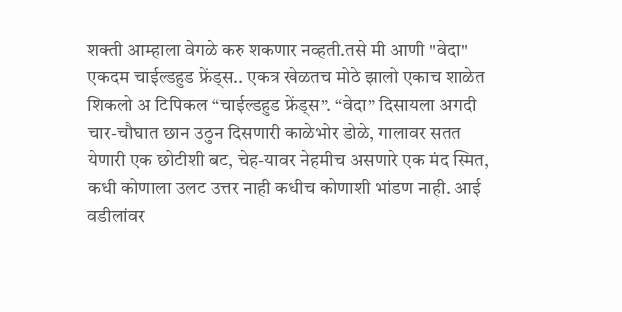शक्ती आम्हाला वेगळे करु शकणार नव्हती.तसे मी आणी "वेदा" एकदम चाईल्डहुड फ्रेंड्स.. एकत्र खेळतच मोठे झालो एकाच शाळेत शिकलो अ टिपिकल “चाईल्डहुड फ्रेंड्स”. “वेदा” दिसायला अगदी चार-चौघात छान उठुन दिसणारी काळेभोर डोळे, गालावर सतत येणारी एक छोटीशी बट, चेह-यावर नेहमीच असणारे एक मंद स्मित, कधी कोणाला उलट उत्तर नाही कधीच कोणाशी भांडण नाही. आई वडीलांवर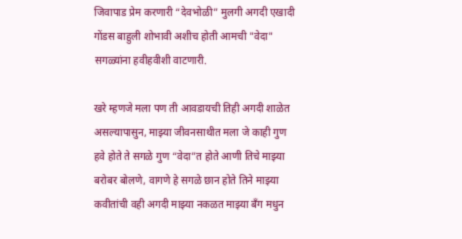जिवापाड प्रेम करणारी “देवभोळी” मुलगी अगदी एखादी गोंडस बाहुली शोभावी अशीच होती आमची "वेदा" सगळ्यांना हवीहवीशी वाटणारी.

खरे म्हणजे मला पण ती आवडायची तिही अगदी शाळेत असल्यापासुन, माझ्या जीवनसाथीत मला जे काही गुण हवे होते ते सगळे गुण “वेदा”त होते आणी तिचे माझ्या बरोबर बोलणे, वागणे हे सगळे छान होते तिने माझ्या कवीतांची वही अगदी माझ्या नकळत माझ्या बँग मधुन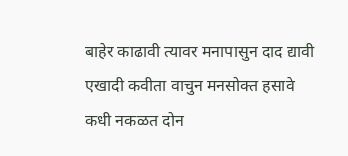बाहेर काढावी त्यावर मनापासुन दाद द्यावी एखादी कवीता वाचुन मनसोक्त हसावे कधी नकळत दोन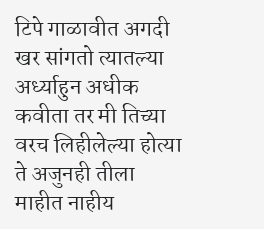टिपे गाळावीत अगदी खर सांगतो त्यातल्या अर्ध्याहुन अधीक कवीता तर मी तिच्या वरच लिहीलेल्या होत्या ते अजुनही तीला माहीत नाहीय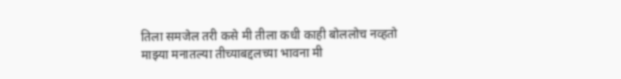तिला समजेल तरी कसे मी तीला कधी काही बोललोच नव्हतो माझ्या मनातल्या तीच्याबद्दलच्या भावना मी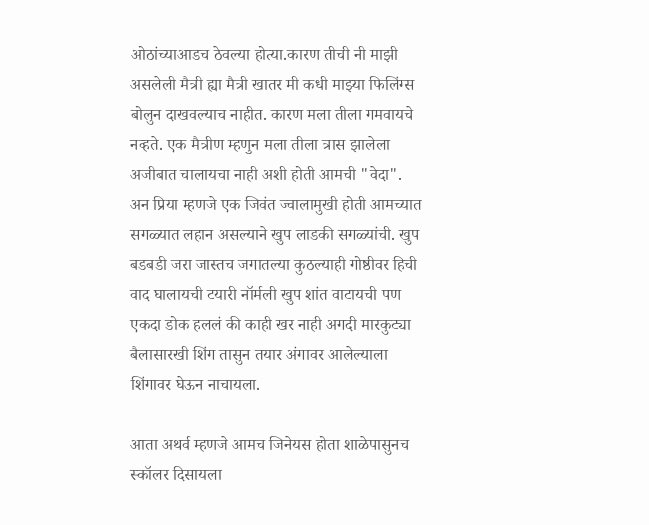ओठांच्याआडच ठेवल्या होत्या.कारण तीची नी माझी असलेली मैत्री ह्या मैत्री खातर मी कधी माझ्या फिलिंग्स बोलुन दाखवल्याच नाहीत. कारण मला तीला गमवायचे नव्हते. एक मैत्रीण म्हणुन मला तीला त्रास झालेला अजीबात चालायचा नाही अशी होती आमची "वेदा".
अन प्रिया म्हणजे एक जिवंत ज्वालामुखी होती आमच्यात सगळ्यात लहान असल्याने खुप लाडकी सगळ्यांची. खुप बडबडी जरा जास्तच जगातल्या कुठल्याही गोष्ठीवर हिची वाद घालायची टयारी नॉर्मली खुप शांत वाटायची पण एकदा डोक हललं की काही खर नाही अगदी मारकुट्या बैलासारखी शिंग तासुन तयार अंगावर आलेल्याला शिंगावर घेऊन नाचायला.

आता अथर्व म्हणजे आमच जिनेयस होता शाळेपासुनच स्कॉलर दिसायला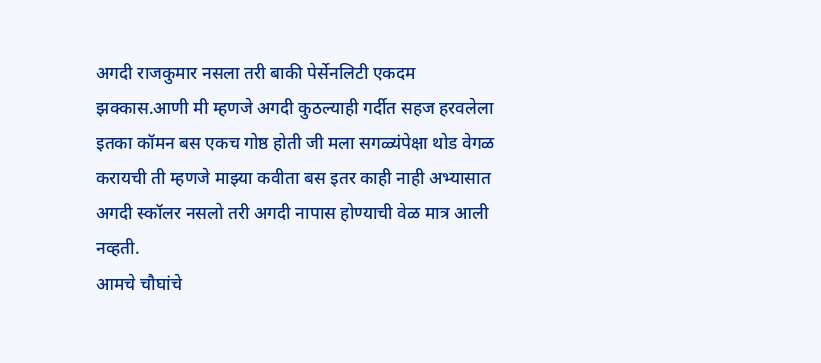अगदी राजकुमार नसला तरी बाकी पेर्सेनलिटी एकदम झक्कास.आणी मी म्हणजे अगदी कुठल्याही गर्दीत सहज हरवलेला इतका कॉमन बस एकच गोष्ठ होती जी मला सगळ्यंपेक्षा थोड वेगळ करायची ती म्हणजे माझ्या कवीता बस इतर काही नाही अभ्यासात अगदी स्कॉलर नसलो तरी अगदी नापास होण्याची वेळ मात्र आली नव्हती.
आमचे चौघांचे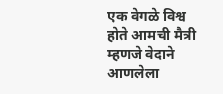एक वेगळे विश्व होते आमची मैत्री म्हणजे वेदाने आणलेला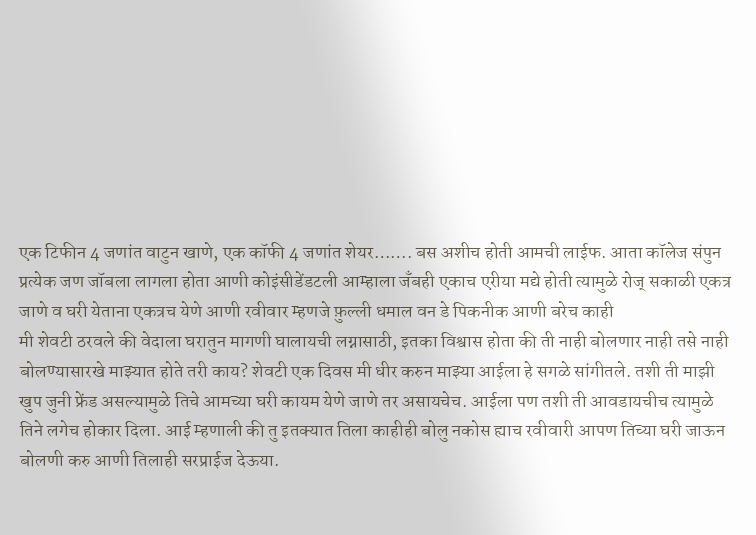एक टिफीन 4 जणांत वाटुन खाणे, एक कॉफी 4 जणांत शेयर……. बस अशीच होती आमची लाईफ. आता कॉलेज संपुन प्रत्येक जण जॉबला लागला होता आणी कोइंसीडेंडटली आम्हाला जँबही एकाच एरीया मद्ये होती त्यामुळे रोज् सकाळी एकत्र जाणे व घरी येताना एकत्रच येणे आणी रवीवार म्हणजे फ़ुल्ली धमाल वन डे पिकनीक आणी बरेच काही
मी शेवटी ठरवले की वेदाला घरातुन मागणी घालायची लग्नासाठी, इतका विश्वास होता की ती नाही बोलणार नाही तसे नाही बोलण्यासारखे माझ्यात होते तरी काय? शेवटी एक दिवस मी धीर करुन माझ्या आईला हे सगळे सांगीतले. तशी ती माझी खुप जुनी फ्रेंड असल्यामुळे तिचे आमच्या घरी कायम येणे जाणे तर असायचेच. आईला पण तशी ती आवडायचीच त्यामुळे तिने लगेच होकार दिला. आई म्हणाली की तु इतक्यात तिला काहीही बोलु नकोस ह्याच रवीवारी आपण तिच्या घरी जाऊन बोलणी करु आणी तिलाही सरप्राईज देऊया.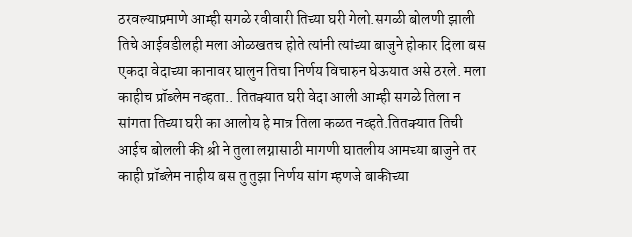ठरवल्याप्रमाणे आम्ही सगळे रवीवारी तिच्या घरी गेलो.सगळी बोलणी झाली तिचे आईवडीलही मला ओळखतच होते त्यांनी त्यांच्या बाजुने होकार दिला बस एकदा वेदाच्या कानावर घालुन तिचा निर्णय विचारुन घेऊयात असे ठरले. मला काहीच प्रॉब्लेम नव्हता.. तितक्यात घरी वेदा आली आम्ही सगळे तिला न सांगता तिच्या घरी का आलोय हे मात्र तिला कळत नव्हते.तितक्यात तिची आईच बोलली की श्री ने तुला लग्नासाठी मागणी घातलीय आमच्या बाजुने तर काही प्रॉब्लेम नाहीय बस तु तुझा निर्णय सांग म्हणजे बाकीच्या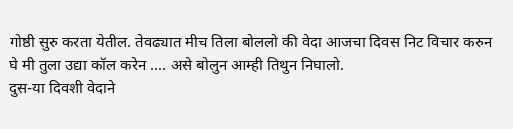गोष्ठी सुरु करता येतील. तेवढ्यात मीच तिला बोललो की वेदा आजचा दिवस निट विचार करुन घे मी तुला उद्या कॉल करेन .... असे बोलुन आम्ही तिथुन निघालो.
दुस-या दिवशी वेदाने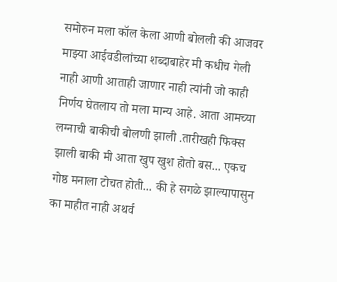समोरुन मला कॉल केला आणी बोलली की आजवर माझ्या आईवडीलांच्या शब्दाबाहेर मी कधीच गेली नाही आणी आताही जाणार नाही त्यांनी जो काही निर्णय घेतलाय तो मला मान्य आहे. आता आमच्या लग्नाची बाकीची बोलणी झाली .तारीखही फिक्स झाली बाकी मी आता खुप खुश होतो बस... एकच गोष्ठ मनाला टोचत होती... की हे सगळे झाल्यापासुन का माहीत नाही अथर्व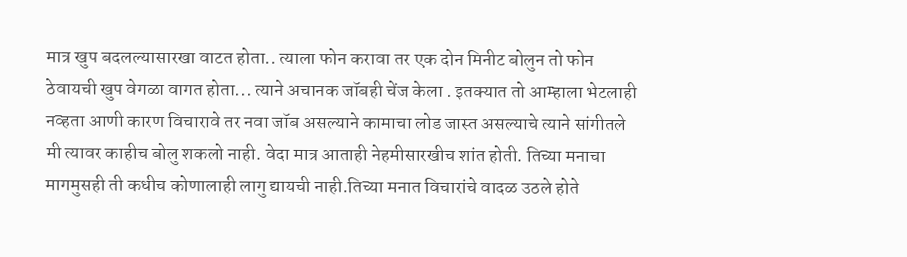मात्र खुप बदलल्यासारखा वाटत होता.. त्याला फोन करावा तर एक दोन मिनीट बोलुन तो फोन ठेवायची खुप वेगळा वागत होता... त्याने अचानक जॉबही चेंज केला . इतक्यात तो आम्हाला भेटलाही नव्हता आणी कारण विचारावे तर नवा जॉब असल्याने कामाचा लोड जास्त असल्याचे त्याने सांगीतले मी त्यावर काहीच बोलु शकलो नाही. वेदा मात्र आताही नेहमीसारखीच शांत होती. तिच्या मनाचा मागमुसही ती कधीच कोणालाही लागु द्यायची नाही.तिच्या मनात विचारांचे वादळ उठले होते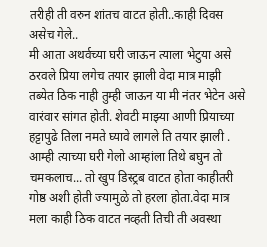तरीही ती वरुन शांतच वाटत होती..काही दिवस असेच गेले..
मी आता अथर्वच्या घरी जाऊन त्याला भेटुया असे ठरवले प्रिया लगेच तयार झाली वेदा मात्र माझी तब्येत ठिक नाही तुम्ही जाऊन या मी नंतर भेटेन असे वारंवार सांगत होती. शेवटी माझ्या आणी प्रियाच्या हट्टापुढे तिला नमते घ्यावे लागले ति तयार झाली . आम्ही त्याच्या घरी गेलो आम्हांला तिथे बघुन तो चमकलाच... तो खुप डिस्ट्रब वाटत होता काहीतरी गोष्ठ अशी होती ज्यामुळे तो हरला होता.वेदा मात्र मला काही ठिक वाटत नव्हती तिची ती अवस्था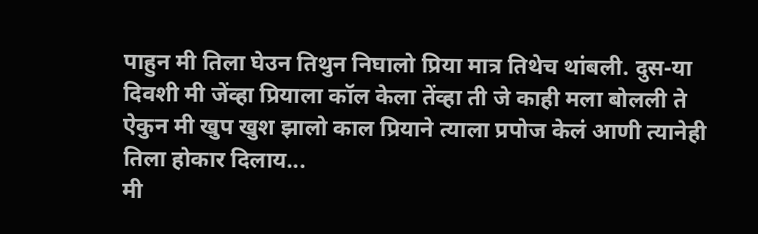पाहुन मी तिला घेउन तिथुन निघालो प्रिया मात्र तिथेच थांबली. दुस-या दिवशी मी जेंव्हा प्रियाला कॉल केला तेंव्हा ती जे काही मला बोलली ते ऐकुन मी खुप खुश झालो काल प्रियाने त्याला प्रपोज केलं आणी त्यानेही तिला होकार दिलाय...
मी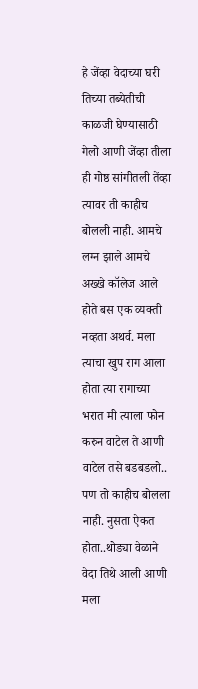हे जेंव्हा वेदाच्या घरी तिच्या तब्येतीची काळजी घेण्यासाठी गेलो आणी जेंव्हा तीला ही गोष्ठ सांगीतली तेंव्हा त्यावर ती काहीच बोलली नाही. आमचे लग्न झाले आमचे अख्खे कॉलेज आले होते बस एक व्यक्ती नव्हता अथर्व. मला त्याचा खुप राग आला होता त्या रागाच्या भरात मी त्याला फोन करुन वाटेल ते आणी वाटेल तसे बडबडलो.. पण तो काहीच बोलला नाही. नुसता ऐकत होता..थोड्या वेळाने वेदा तिथे आली आणी मला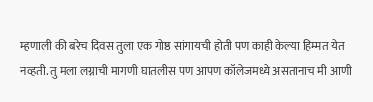म्हणाली की बरेच दिवस तुला एक गोष्ठ सांगायची होती पण काही केल्या हिम्मत येत नव्हती. तु मला लग्नाची मागणी घातलीस पण आपण कॉलेजमध्ये असतानाच मी आणी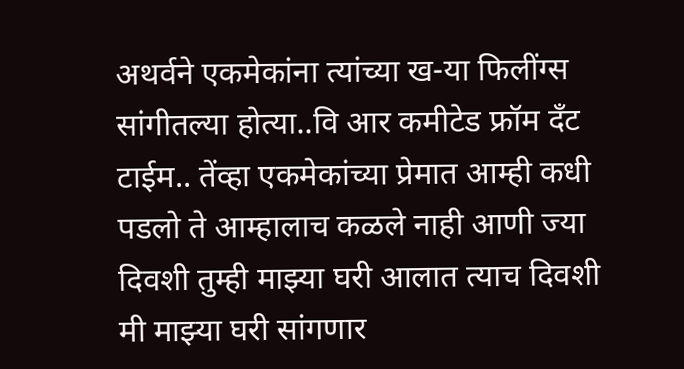अथर्वने एकमेकांना त्यांच्या ख-या फिलींग्स सांगीतल्या होत्या..वि आर कमीटेड फ्रॉम दँट टाईम.. तेंव्हा एकमेकांच्या प्रेमात आम्ही कधी पडलो ते आम्हालाच कळले नाही आणी ज्या दिवशी तुम्ही माझ्या घरी आलात त्याच दिवशी मी माझ्या घरी सांगणार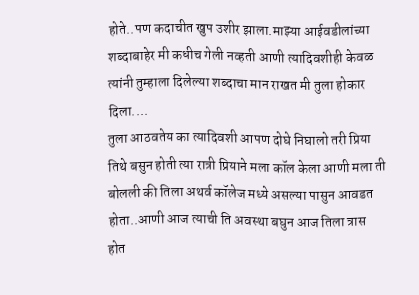होते..पण कदाचीत खुप उशीर झाला.माझ्या आईवडीलांच्या शब्दाबाहेर मी कधीच गेली नव्हती आणी त्यादिवशीही केवळ त्यांनी तुम्हाला दिलेल्या शब्दाचा मान राखत मी तुला होकार दिला....
तुला आठवतेय का त्यादिवशी आपण दोघे निघालो तरी प्रिया तिथे बसुन होती त्या रात्री प्रियाने मला कॉल केला आणी मला ती बोलली की तिला अथर्व कॉलेज मध्ये असल्या पासुन आवडत होता..आणी आज त्याची ति अवस्था बघुन आज तिला त्रास होत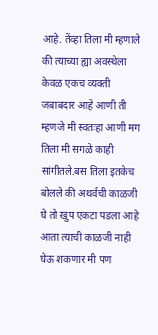आहे. तेंव्हा तिला मी म्हणाले की त्याच्या ह्या अवस्थेला केवळ एकच व्यक्ती जबाबदार आहे आणी ती म्हणजे मी स्वतःहा आणी मग तिला मी सगळे काही सांगीतले.बस तिला इतकेच बोलले की अथर्वची काळजी घे तो खुप एकटा पडला आहे आता त्याची काळजी नाही घेऊ शकणार मी पण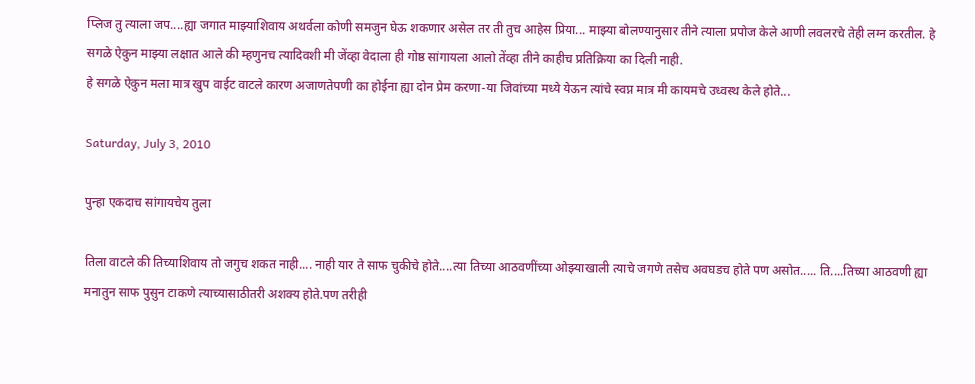प्लिज तु त्याला जप....ह्या जगात माझ्याशिवाय अथर्वला कोणी समजुन घेऊ शकणार असेल तर ती तुच आहेस प्रिया... माझ्या बोलण्यानुसार तीने त्याला प्रपोज केले आणी लवलरचे तेही लग्न करतील. हे सगळे ऐकुन माझ्या लक्षात आले की म्हणुनच त्यादिवशी मी जेंव्हा वेदाला ही गोष्ठ सांगायला आलो तेंव्हा तीने काहीच प्रतिक्रिया का दिली नाही.
हे सगळे ऐकुन मला मात्र खुप वाईट वाटले कारण अजाणतेपणी का होईना ह्या दोन प्रेम करणा-या जिवांच्या मध्ये येऊन त्यांचे स्वप्न मात्र मी कायमचे उध्वस्थ केले होते...

Saturday, July 3, 2010

पुन्हा एकदाच सांगायचेय तुला

तिला वाटले की तिच्याशिवाय तो जगुच शकत नाही.... नाही यार ते साफ चुकीचे होते....त्या तिच्या आठवणींच्या ओझ्याखाली त्याचे जगणे तसेच अवघडच होते पण असोत..... ति....तिच्या आठवणी ह्या मनातुन साफ पुसुन टाकणे त्याच्यासाठीतरी अशक्य होते.पण तरीही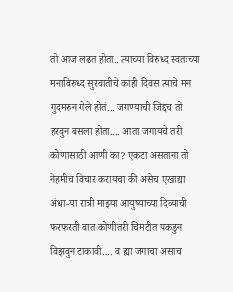तो आज लढत होता.. त्याच्या विरुध्द स्वतःच्या मनाविरुध्द सुरवातीचे काही दिवस त्याचे मन गुदमरुन गेले होतं... जगण्याची जिद्दच तो हरवुन बसला होता.... आता जगायचे तरी कोणासाठी आणी का? एकटा असताना तो नेहमीच विचार करायचा की असेच एखाद्या अंधा-या रात्री माझ्या आयुष्याच्या दिव्याची फरफरती वात कोणीतरी चिमटीत पकडुन विझवुन टाकावी.... व ह्या जगाचा असाच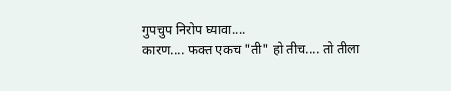गुपचुप निरोप घ्यावा....
कारण.... फक्त एकच "ती" हो तीच.... तो तीला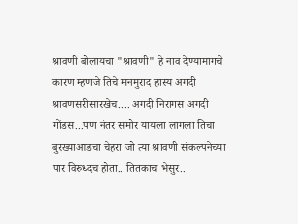श्रावणी बोलायचा "श्रावणी" हे नाव देण्यामागचे कारण म्हणजे तिचे मनमुराद हास्य अगदी श्रावणसरीसारखेच.... अगदी निरागस अगदी गोंडस...पण नंतर समोर यायला लागला तिचा बुरख्याआडचा चेहरा जो त्या श्रावणी संकल्पनेच्या पार विरुध्दच होता.. तितकाच भेसुर..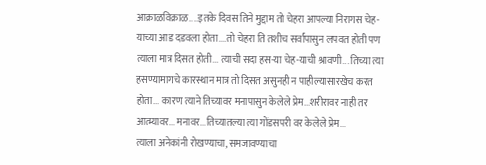आक्राळविक्राळ....इतके दिवस तिने मुद्दाम तो चेहरा आपल्या निरागस चेह-याच्या आड दडवला होता....तो चेहरा ति तशीच सर्वांपासुन लपवत होती पण त्याला मात्र दिसत होती... त्याची सदा हस-या चेह-याची श्रावणी... तिच्या त्या हसण्यामागचे कारस्थान मात्र तो दिसत असुनही न पाहील्यासारखेच करत होता... कारण त्याने तिच्यावर मनापासुन केलेले प्रेम...शरीरावर नाही तर आत्म्यावर... मनावर...तिच्यातल्या त्या गोंडसपरी वर केलेले प्रेम...
त्याला अनेकांनी रोखण्याचा, समजावण्याचा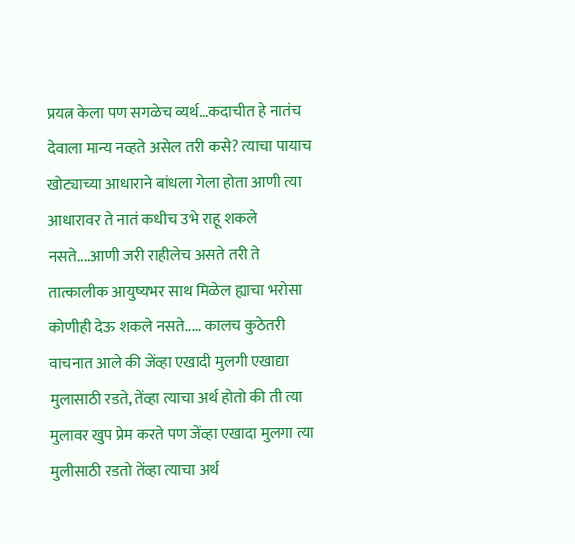प्रयत्न केला पण सगळेच व्यर्थ…कदाचीत हे नातंच देवाला मान्य नव्हते असेल तरी कसे? त्याचा पायाच खोट्याच्या आधाराने बांधला गेला होता आणी त्या आधारावर ते नातं कधीच उभे राहू शकले नसते....आणी जरी राहीलेच असते तरी ते तात्कालीक आयुष्यभर साथ मिळेल ह्याचा भरोसा कोणीही देऊ शकले नसते..... कालच कुठेतरी वाचनात आले की जेंव्हा एखादी मुलगी एखाद्या मुलासाठी रडते, तेंव्हा त्याचा अर्थ होतो की ती त्या मुलावर खुप प्रेम करते पण जेंव्हा एखादा मुलगा त्या मुलीसाठी रडतो तेंव्हा त्याचा अर्थ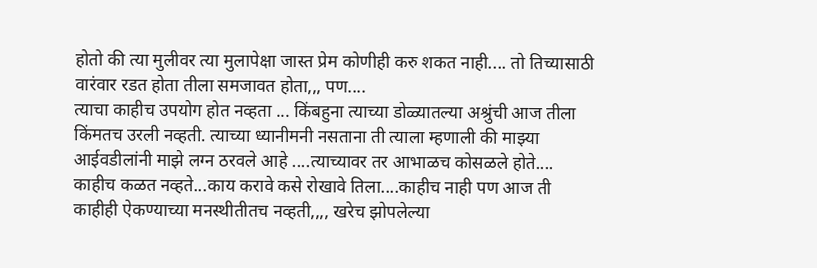होतो की त्या मुलीवर त्या मुलापेक्षा जास्त प्रेम कोणीही करु शकत नाही.... तो तिच्यासाठी वारंवार रडत होता तीला समजावत होता,,, पण....
त्याचा काहीच उपयोग होत नव्हता ... किंबहुना त्याच्या डोळ्यातल्या अश्रुंची आज तीला किंमतच उरली नव्हती. त्याच्या ध्यानीमनी नसताना ती त्याला म्हणाली की माझ्या आईवडीलांनी माझे लग्न ठरवले आहे ....त्याच्यावर तर आभाळच कोसळले होते.... काहीच कळत नव्हते...काय करावे कसे रोखावे तिला....काहीच नाही पण आज ती काहीही ऐकण्याच्या मनस्थीतीतच नव्हती,,,, खरेच झोपलेल्या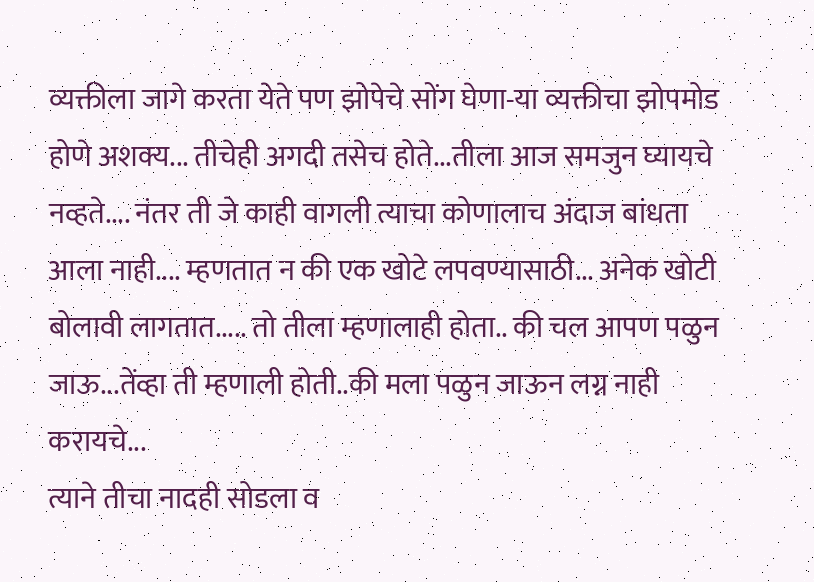व्यक्तीला जागे करता येते पण झोपेचे सोंग घेणा-या व्यक्तीचा झोपमोड होणे अशक्य... तीचेही अगदी तसेच होते...तीला आज समजुन घ्यायचे नव्हते.... नंतर ती जे काही वागली त्याचा कोणालाच अंदाज बांधता आला नाही.... म्हणतात न की एक खोटे लपवण्यासाठी... अनेक खोटी बोलावी लागतात..... तो तीला म्हणालाही होता.. की चल आपण पळुन जाऊ...तेंव्हा ती म्हणाली होती..की मला पळुन जाऊन लग्न नाही करायचे...
त्याने तीचा नादही सोडला व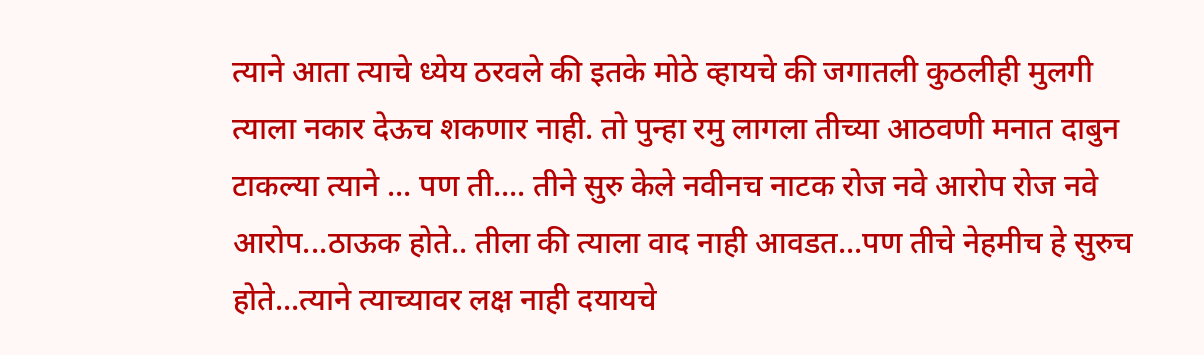त्याने आता त्याचे ध्येय ठरवले की इतके मोठे व्हायचे की जगातली कुठलीही मुलगी त्याला नकार देऊच शकणार नाही. तो पुन्हा रमु लागला तीच्या आठवणी मनात दाबुन टाकल्या त्याने ... पण ती.... तीने सुरु केले नवीनच नाटक रोज नवे आरोप रोज नवे आरोप...ठाऊक होते.. तीला की त्याला वाद नाही आवडत...पण तीचे नेहमीच हे सुरुच होते...त्याने त्याच्यावर लक्ष नाही दयायचे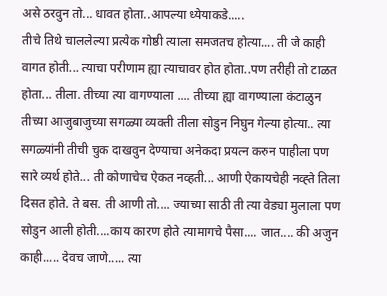असे ठरवुन तो... धावत होता..आपल्या ध्येयाकडे.....
तीचे तिथे चाललेल्या प्रत्येक गोष्ठी त्याला समजतच होत्या.... ती जे काही वागत होती... त्याचा परीणाम ह्या त्याचावर होत होता..पण तरीही तो टाळत होता... तीला. तीच्या त्या वागण्याला .... तीच्या ह्या वागण्याला कंटाळुन तीच्या आजुबाजुच्या सगळ्या व्यक्ती तीला सोडुन निघुन गेल्या होत्या.. त्या सगळ्यांनी तीची चुक दाखवुन देण्याचा अनेकदा प्रयत्न करुन पाहीला पण सारे व्यर्थ होते... ती कोणाचेच ऐकत नव्हती... आणी ऐकायचेही नव्ह्ते तिला दिसत होते. ते बस. ती आणी तो.... ज्याच्या साठी ती त्या वेड्या मुलाला पण सोडुन आली होती....काय कारण होते त्यामागचे पैसा.... जात.... की अजुन काही..... देवच जाणे..... त्या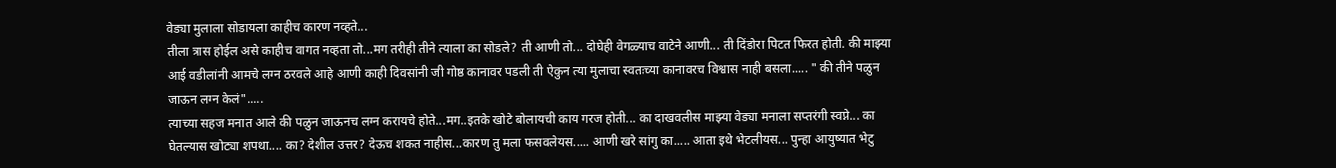वेड्या मुलाला सोडायला काहीच कारण नव्हते...
तीला त्रास होईल असे काहीच वागत नव्हता तो...मग तरीही तीने त्याला का सोडले? ती आणी तो... दोघेही वेगळ्याच वाटेने आणी... ती दिंडोरा पिटत फिरत होती. की माझ्या आई वडीलांनी आमचे लग्न ठरवले आहे आणी काही दिवसांनी जी गोष्ठ कानावर पडली ती ऐकुन त्या मुलाचा स्वतःच्या कानावरच विश्वास नाही बसला..... " की तीने पळुन जाऊन लग्न केलं".....
त्याच्या सहज मनात आले की पळुन जाऊनच लग्न करायचे होते...मग..इतके खोटे बोलायची काय गरज होती... का दाखवलीस माझ्या वेड्या मनाला सप्तरंगी स्वप्ने... का घेतल्यास खोट्या शपथा.... का? देशील उत्तर? देऊच शकत नाहीस...कारण तु मला फसवलेयस..... आणी खरे सांगु का..... आता इथे भेटलीयस... पुन्हा आयुष्यात भेटु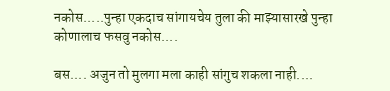नकोस.....पुन्हा एकदाच सांगायचेय तुला की माझ्यासारखे पुन्हा कोणालाच फसवु नकोस....

बस.... अजुन तो मुलगा मला काही सांगुच शकला नाही....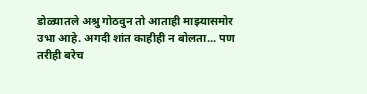डोळ्यातले अश्रु गोठवुन तो आताही माझ्यासमोर उभा आहे. अगदी शांत काहीही न बोलता... पण तरीही बरेच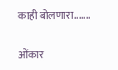काही बोलणारा.......

ओंकार